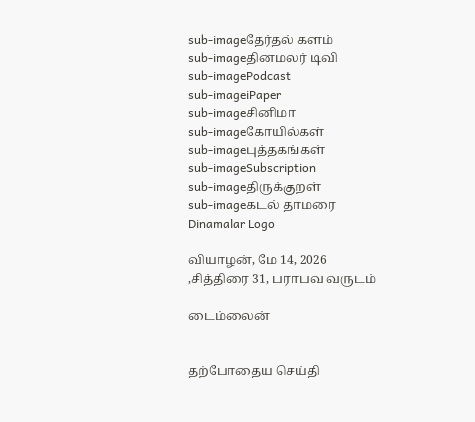sub-imageதேர்தல் களம்
sub-imageதினமலர் டிவி
sub-imagePodcast
sub-imageiPaper
sub-imageசினிமா
sub-imageகோயில்கள்
sub-imageபுத்தகங்கள்
sub-imageSubscription
sub-imageதிருக்குறள்
sub-imageகடல் தாமரை
Dinamalar Logo

வியாழன், மே 14, 2026 ,சித்திரை 31, பராபவ வருடம்

டைம்லைன்


தற்போதைய செய்தி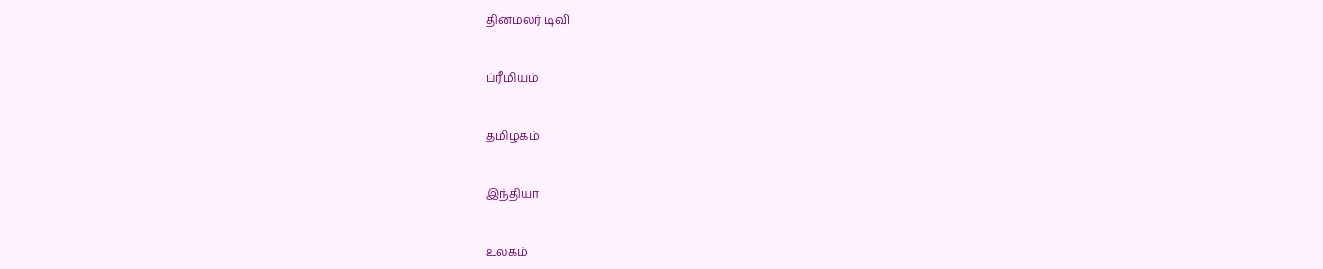தினமலர் டிவி


ப்ரீமியம்


தமிழகம்


இந்தியா


உலகம்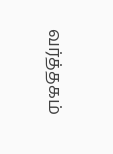வர்த்தகம்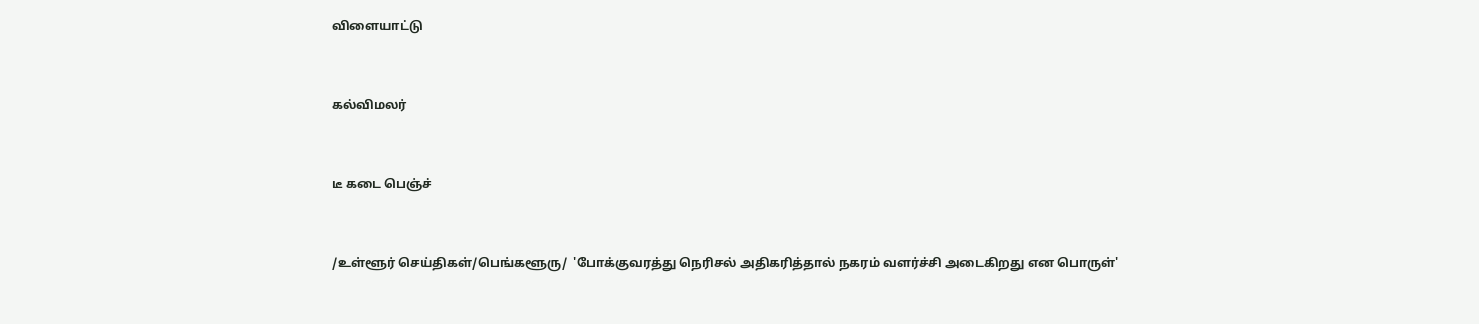விளையாட்டு


கல்விமலர்


டீ கடை பெஞ்ச்


/உள்ளூர் செய்திகள்/பெங்களூரு/  'போக்குவரத்து நெரிசல் அதிகரித்தால் நகரம் வளர்ச்சி அடைகிறது என பொருள்'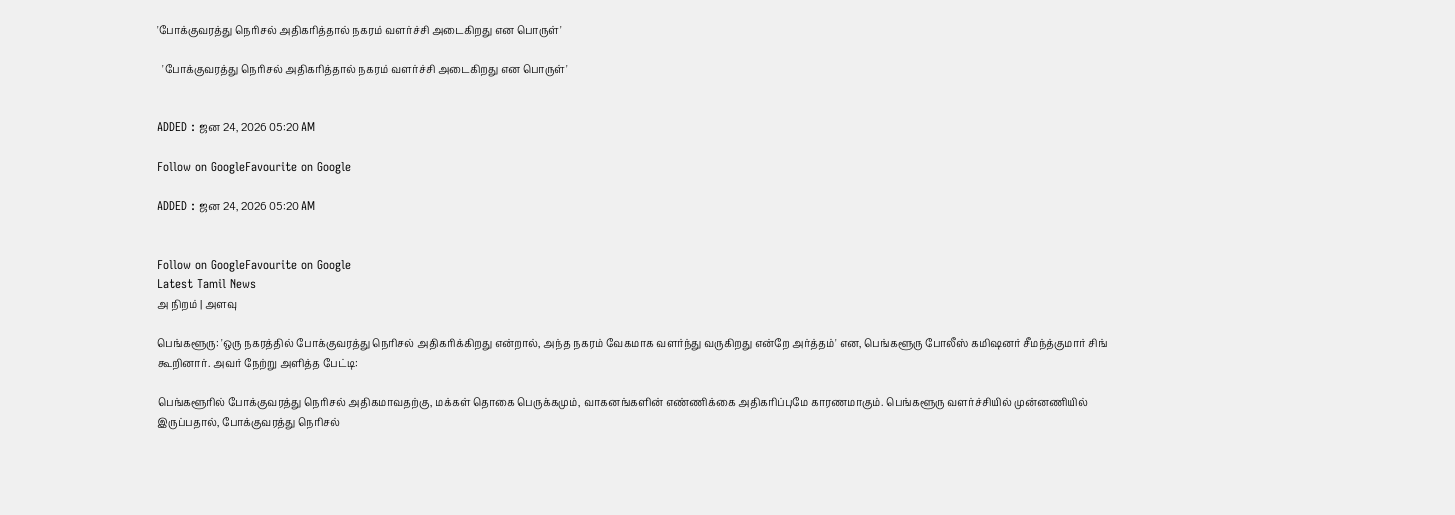'போக்குவரத்து நெரிசல் அதிகரித்தால் நகரம் வளர்ச்சி அடைகிறது என பொருள்'

  'போக்குவரத்து நெரிசல் அதிகரித்தால் நகரம் வளர்ச்சி அடைகிறது என பொருள்'


ADDED : ஜன 24, 2026 05:20 AM

Follow on GoogleFavourite on Google

ADDED : ஜன 24, 2026 05:20 AM


Follow on GoogleFavourite on Google
Latest Tamil News
அ நிறம் | அளவு

பெங்களூரு: 'ஒரு நகரத்தில் போக்குவரத்து நெரிசல் அதிகரிக்கிறது என்றால், அந்த நகரம் வேகமாக வளர்ந்து வருகிறது என்றே அர்த்தம்' என, பெங்களூரு போலீஸ் கமிஷனர் சீமந்த்குமார் சிங் கூறினார். அவர் நேற்று அளித்த பேட்டி:

பெங்களூரில் போக்குவரத்து நெரிசல் அதிகமாவதற்கு, மக்கள் தொகை பெருக்கமும், வாகனங்களின் எண்ணிக்கை அதிகரிப்புமே காரணமாகும். பெங்களூரு வளர்ச்சியில் முன்னணியில் இருப்பதால், போக்குவரத்து நெரிசல்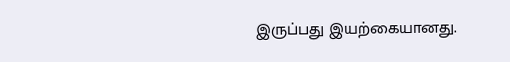இருப்பது இயற்கையானது.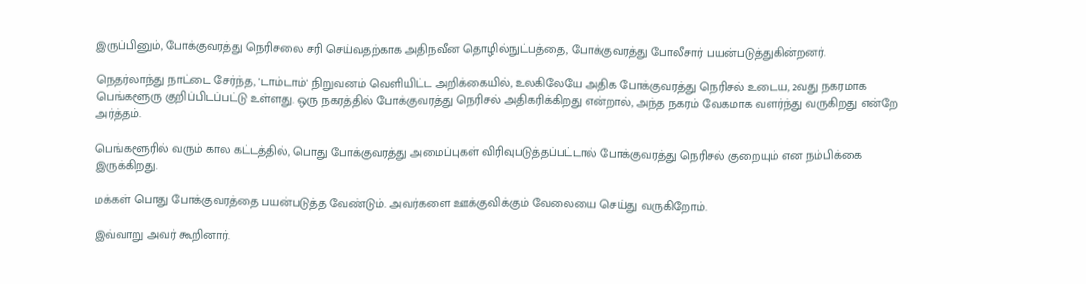இருப்பினும், போக்குவரத்து நெரிசலை சரி செய்வதற்காக அதிநவீன தொழில்நுட்பத்தை, போக்குவரத்து போலீசார் பயன்படுத்துகின்றனர்.

நெதர்லாந்து நாட்டை சேர்ந்த, 'டாம்டாம்' நிறுவனம் வெளியிட்ட அறிக்கையில், உலகிலேயே அதிக போக்குவரத்து நெரிசல் உடைய, 2வது நகரமாக பெங்களூரு குறிப்பிடப்பட்டு உள்ளது. ஒரு நகரத்தில் போக்குவரத்து நெரிசல் அதிகரிக்கிறது என்றால், அந்த நகரம் வேகமாக வளர்ந்து வருகிறது என்றே அர்த்தம்.

பெங்களூரில் வரும் கால கட்டத்தில், பொது போக்குவரத்து அமைப்புகள் விரிவுபடுத்தப்பட்டால் போக்குவரத்து நெரிசல் குறையும் என நம்பிக்கை இருக்கிறது.

மக்கள் பொது போக்குவரத்தை பயன்படுத்த வேண்டும். அவர்களை ஊக்குவிக்கும் வேலையை செய்து வருகிறோம்.

இவ்வாறு அவர் கூறினார்.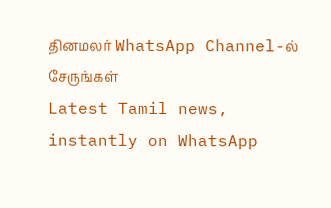தினமலர் WhatsApp Channel-ல் சேருங்கள்
Latest Tamil news, instantly on WhatsApp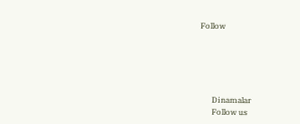Follow





      Dinamalar
      Follow us